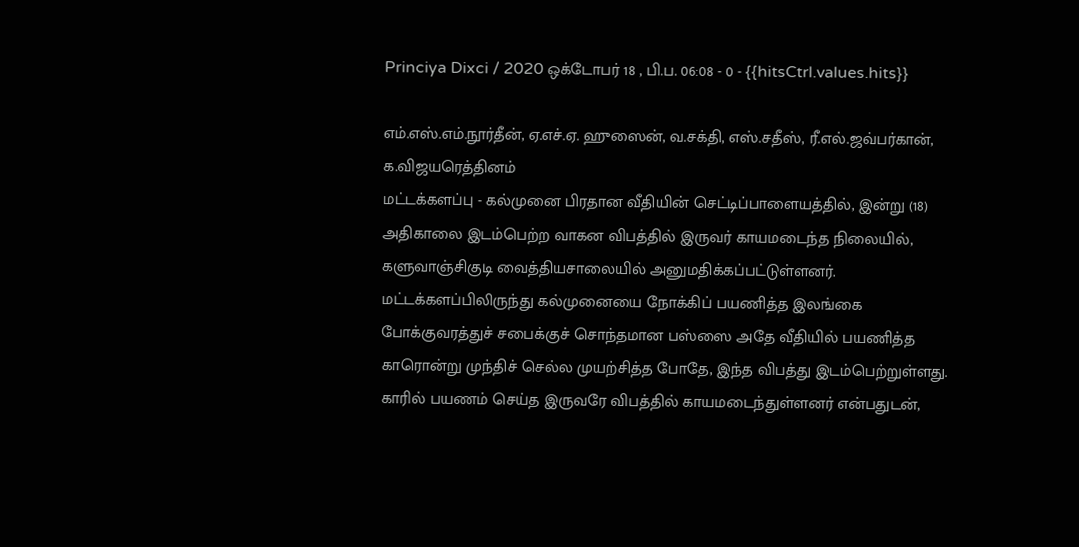Princiya Dixci / 2020 ஒக்டோபர் 18 , பி.ப. 06:08 - 0 - {{hitsCtrl.values.hits}}

எம்.எஸ்.எம்.நூர்தீன், ஏ.எச்.ஏ. ஹுஸைன், வ.சக்தி, எஸ்.சதீஸ், ரீ.எல்.ஜவ்பர்கான், க.விஜயரெத்தினம்
மட்டக்களப்பு - கல்முனை பிரதான வீதியின் செட்டிப்பாளையத்தில், இன்று (18) அதிகாலை இடம்பெற்ற வாகன விபத்தில் இருவர் காயமடைந்த நிலையில், களுவாஞ்சிகுடி வைத்தியசாலையில் அனுமதிக்கப்பட்டுள்ளனர்.
மட்டக்களப்பிலிருந்து கல்முனையை நோக்கிப் பயணித்த இலங்கை போக்குவரத்துச் சபைக்குச் சொந்தமான பஸ்ஸை அதே வீதியில் பயணித்த காரொன்று முந்திச் செல்ல முயற்சித்த போதே, இந்த விபத்து இடம்பெற்றுள்ளது.
காரில் பயணம் செய்த இருவரே விபத்தில் காயமடைந்துள்ளனர் என்பதுடன்,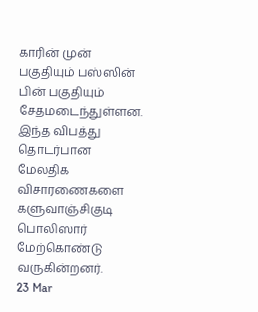காரின் முன் பகுதியும் பஸ்ஸின் பின் பகுதியும் சேதமடைந்துள்ளன.
இந்த விபத்து தொடர்பான மேலதிக விசாரணைகளை களுவாஞ்சிகுடி பொலிஸார் மேற்கொண்டு வருகின்றனர்.
23 Mar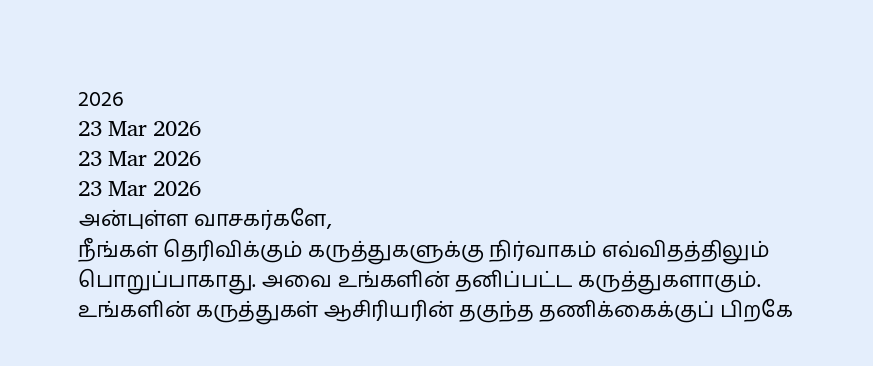2026
23 Mar 2026
23 Mar 2026
23 Mar 2026
அன்புள்ள வாசகர்களே,
நீங்கள் தெரிவிக்கும் கருத்துகளுக்கு நிர்வாகம் எவ்விதத்திலும் பொறுப்பாகாது. அவை உங்களின் தனிப்பட்ட கருத்துகளாகும். உங்களின் கருத்துகள் ஆசிரியரின் தகுந்த தணிக்கைக்குப் பிறகே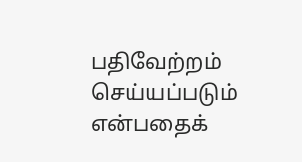பதிவேற்றம் செய்யப்படும் என்பதைக்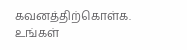கவனத்திற்கொள்க. உங்கள்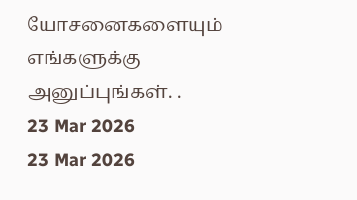யோசனைகளையும் எங்களுக்கு அனுப்புங்கள். .
23 Mar 2026
23 Mar 2026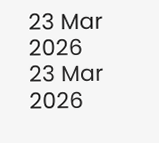23 Mar 2026
23 Mar 2026